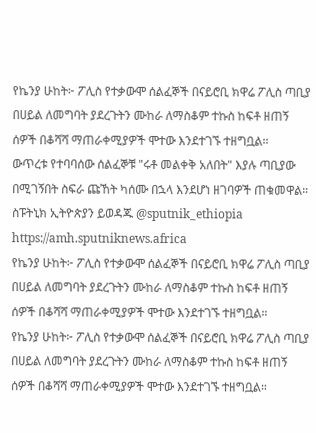የኬንያ ሁከት፦ ፖሊስ የተቃውሞ ሰልፈኞች በናይሮቢ ክዋሬ ፖሊስ ጣቢያ በሀይል ለመግባት ያደረጉትን ሙከራ ለማስቆም ተኩስ ከፍቶ ዘጠኝ ሰዎች በቆሻሻ ማጠራቀሚያዎች ሞተው እንደተገኙ ተዘግቧል።
ውጥረቱ የተባባሰው ሰልፈኞቹ "ሩቶ መልቀቅ አለበት" እያሉ ጣቢያው በሚገኝበት ስፍራ ጩኸት ካሰሙ በኋላ እንደሆነ ዘገባዎች ጠቁመዋል።
ስፑትኒክ ኢትዮጵያን ይወዳጁ @sputnik_ethiopia
https://amh.sputniknews.africa
የኬንያ ሁከት፦ ፖሊስ የተቃውሞ ሰልፈኞች በናይሮቢ ክዋሬ ፖሊስ ጣቢያ በሀይል ለመግባት ያደረጉትን ሙከራ ለማስቆም ተኩስ ከፍቶ ዘጠኝ ሰዎች በቆሻሻ ማጠራቀሚያዎች ሞተው እንደተገኙ ተዘግቧል።
የኬንያ ሁከት፦ ፖሊስ የተቃውሞ ሰልፈኞች በናይሮቢ ክዋሬ ፖሊስ ጣቢያ በሀይል ለመግባት ያደረጉትን ሙከራ ለማስቆም ተኩስ ከፍቶ ዘጠኝ ሰዎች በቆሻሻ ማጠራቀሚያዎች ሞተው እንደተገኙ ተዘግቧል።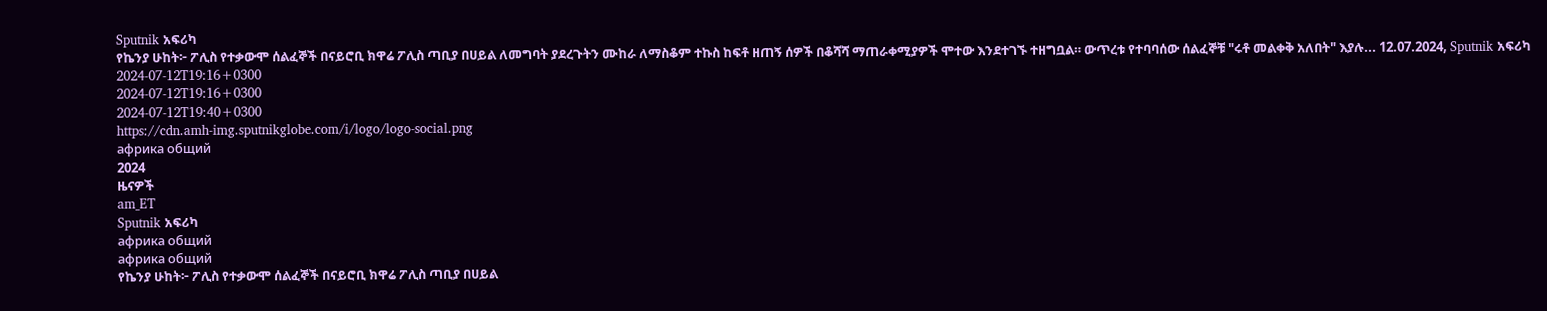Sputnik አፍሪካ
የኬንያ ሁከት፦ ፖሊስ የተቃውሞ ሰልፈኞች በናይሮቢ ክዋሬ ፖሊስ ጣቢያ በሀይል ለመግባት ያደረጉትን ሙከራ ለማስቆም ተኩስ ከፍቶ ዘጠኝ ሰዎች በቆሻሻ ማጠራቀሚያዎች ሞተው እንደተገኙ ተዘግቧል። ውጥረቱ የተባባሰው ሰልፈኞቹ "ሩቶ መልቀቅ አለበት" እያሉ... 12.07.2024, Sputnik አፍሪካ
2024-07-12T19:16+0300
2024-07-12T19:16+0300
2024-07-12T19:40+0300
https://cdn.amh-img.sputnikglobe.com/i/logo/logo-social.png
африка общий
2024
ዜናዎች
am_ET
Sputnik አፍሪካ
африка общий
африка общий
የኬንያ ሁከት፦ ፖሊስ የተቃውሞ ሰልፈኞች በናይሮቢ ክዋሬ ፖሊስ ጣቢያ በሀይል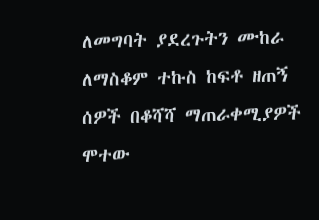ለመግባት ያደረጉትን ሙከራ ለማስቆም ተኩስ ከፍቶ ዘጠኝ ሰዎች በቆሻሻ ማጠራቀሚያዎች ሞተው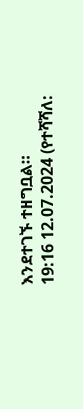እንደተገኙ ተዘግቧል።
19:16 12.07.2024 (የተሻሻለ: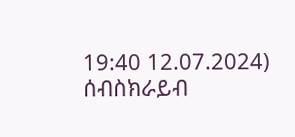19:40 12.07.2024)
ሰብስክራይብ